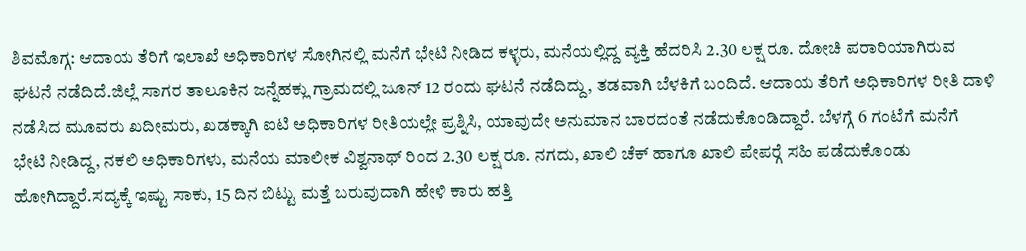ಶಿವಮೊಗ್ಗ: ಆದಾಯ ತೆರಿಗೆ ಇಲಾಖೆ ಅಧಿಕಾರಿಗಳ ಸೋಗಿನಲ್ಲಿ ಮನೆಗೆ ಭೇಟಿ ನೀಡಿದ ಕಳ್ಳರು, ಮನೆಯಲ್ಲಿದ್ದ ವ್ಯಕ್ತಿ ಹೆದರಿಸಿ 2.30 ಲಕ್ಷ ರೂ. ದೋಚಿ ಪರಾರಿಯಾಗಿರುವ ಘಟನೆ ನಡೆದಿದೆ.ಜಿಲ್ಲೆ ಸಾಗರ ತಾಲೂಕಿನ ಜನ್ನೆಹಕ್ಲು ಗ್ರಾಮದಲ್ಲಿ ಜೂನ್ 12 ರಂದು ಘಟನೆ ನಡೆದಿದ್ದು, ತಡವಾಗಿ ಬೆಳಕಿಗೆ ಬಂದಿದೆ. ಆದಾಯ ತೆರಿಗೆ ಅಧಿಕಾರಿಗಳ ರೀತಿ ದಾಳಿ ನಡೆಸಿದ ಮೂವರು ಖದೀಮರು, ಖಡಕ್ಕಾಗಿ ಐಟಿ ಅಧಿಕಾರಿಗಳ ರೀತಿಯಲ್ಲೇ ಪ್ರಶ್ನಿಸಿ, ಯಾವುದೇ ಅನುಮಾನ ಬಾರದಂತೆ ನಡೆದುಕೊಂಡಿದ್ದಾರೆ. ಬೆಳಗ್ಗೆ 6 ಗಂಟೆಗೆ ಮನೆಗೆ ಭೇಟಿ ನೀಡಿದ್ದ, ನಕಲಿ ಅಧಿಕಾರಿಗಳು, ಮನೆಯ ಮಾಲೀಕ ವಿಶ್ವನಾಥ್ ರಿಂದ 2.30 ಲಕ್ಷ ರೂ. ನಗದು, ಖಾಲಿ ಚೆಕ್ ಹಾಗೂ ಖಾಲಿ ಪೇಪರ್‍ಗೆ ಸಹಿ ಪಡೆದುಕೊಂಡು ಹೋಗಿದ್ದಾರೆ.ಸದ್ಯಕ್ಕೆ ಇಷ್ಟು ಸಾಕು, 15 ದಿನ ಬಿಟ್ಟು ಮತ್ತೆ ಬರುವುದಾಗಿ ಹೇಳಿ ಕಾರು ಹತ್ತಿ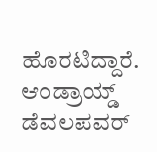ಹೊರಟಿದ್ದಾರೆ. ಆಂಡ್ರಾಯ್ಡ್ ಡೆವಲಪವರ್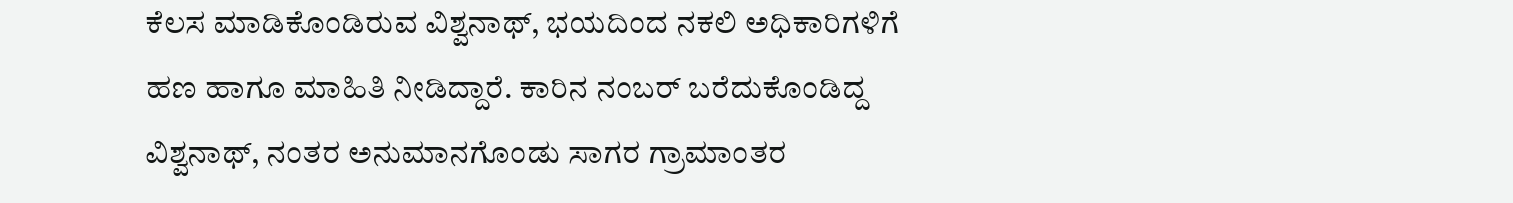ಕೆಲಸ ಮಾಡಿಕೊಂಡಿರುವ ವಿಶ್ವನಾಥ್, ಭಯದಿಂದ ನಕಲಿ ಅಧಿಕಾರಿಗಳಿಗೆ ಹಣ ಹಾಗೂ ಮಾಹಿತಿ ನೀಡಿದ್ದಾರೆ. ಕಾರಿನ ನಂಬರ್ ಬರೆದುಕೊಂಡಿದ್ದ ವಿಶ್ವನಾಥ್, ನಂತರ ಅನುಮಾನಗೊಂಡು ಸಾಗರ ಗ್ರಾಮಾಂತರ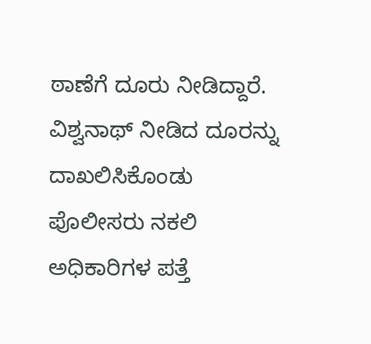ಠಾಣೆಗೆ ದೂರು ನೀಡಿದ್ದಾರೆ. ವಿಶ್ವನಾಥ್ ನೀಡಿದ ದೂರನ್ನು ದಾಖಲಿಸಿಕೊಂಡು ಪೊಲೀಸರು ನಕಲಿ ಅಧಿಕಾರಿಗಳ ಪತ್ತೆ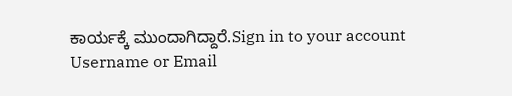ಕಾರ್ಯಕ್ಕೆ ಮುಂದಾಗಿದ್ದಾರೆ.Sign in to your account
Username or Email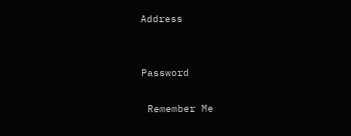Address


Password

 Remember Me